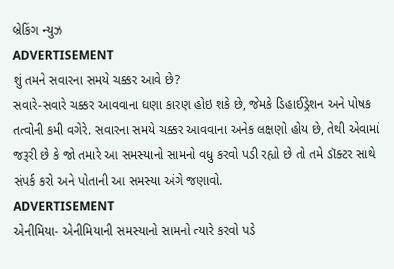બ્રેકિંગ ન્યુઝ
ADVERTISEMENT
શું તમને સવારના સમયે ચક્કર આવે છે?
સવારે-સવારે ચક્કર આવવાના ઘણા કારણ હોઇ શકે છે, જેમકે ડિહાઈડ્રેશન અને પોષક તત્વોની કમી વગેરે. સવારના સમયે ચક્કર આવવાના અનેક લક્ષણો હોય છે, તેથી એવામાં જરૂરી છે કે જો તમારે આ સમસ્યાનો સામનો વધુ કરવો પડી રહ્યો છે તો તમે ડૉક્ટર સાથે સંપર્ક કરો અને પોતાની આ સમસ્યા અંગે જણાવો.
ADVERTISEMENT
એનીમિયા- એનીમિયાની સમસ્યાનો સામનો ત્યારે કરવો પડે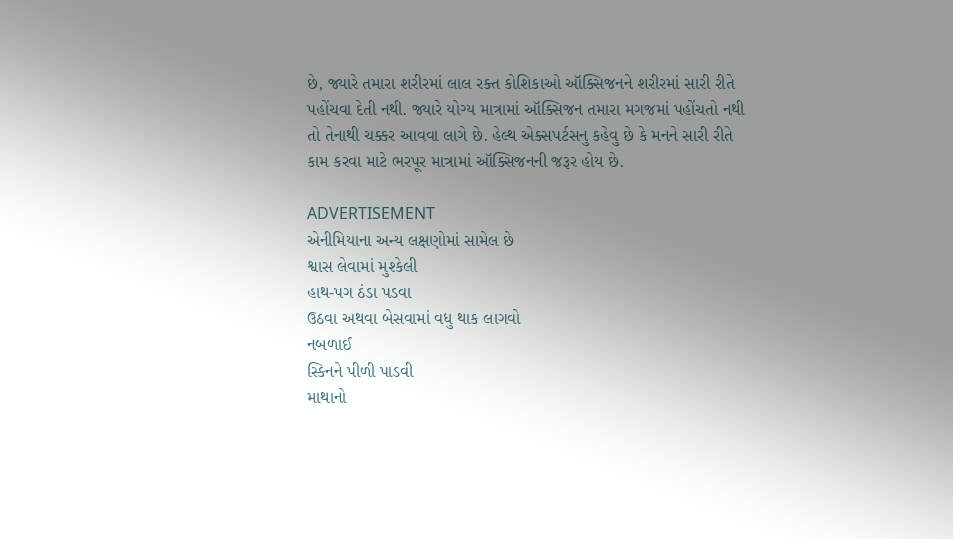છે, જ્યારે તમારા શરીરમાં લાલ રક્ત કોશિકાઓ ઑક્સિજનને શરીરમાં સારી રીતે પહોંચવા દેતી નથી. જ્યારે યોગ્ય માત્રામાં ઑક્સિજન તમારા મગજમાં પહોંચતો નથી તો તેનાથી ચક્કર આવવા લાગે છે. હેલ્થ એક્સપર્ટસનુ કહેવુ છે કે મનને સારી રીતે કામ કરવા માટે ભરપૂર માત્રામાં ઑક્સિજનની જરૂર હોય છે.

ADVERTISEMENT
એનીમિયાના અન્ય લક્ષણોમાં સામેલ છે
શ્વાસ લેવામાં મુશ્કેલી
હાથ-પગ ઠંડા પડવા
ઉઠવા અથવા બેસવામાં વધુ થાક લાગવો
નબળાઈ
સ્કિનને પીળી પાડવી
માથાનો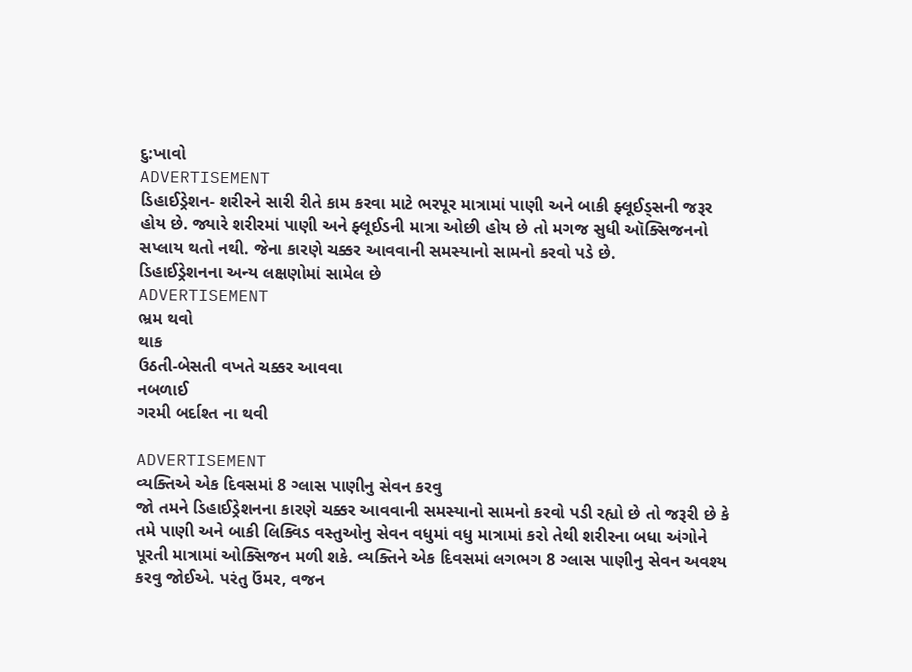દુ:ખાવો
ADVERTISEMENT
ડિહાઈડ્રેશન- શરીરને સારી રીતે કામ કરવા માટે ભરપૂર માત્રામાં પાણી અને બાકી ફ્લૂઈડ્સની જરૂર હોય છે. જ્યારે શરીરમાં પાણી અને ફ્લૂઈડની માત્રા ઓછી હોય છે તો મગજ સુધી ઑક્સિજનનો સપ્લાય થતો નથી. જેના કારણે ચક્કર આવવાની સમસ્યાનો સામનો કરવો પડે છે.
ડિહાઈડ્રેશનના અન્ય લક્ષણોમાં સામેલ છે
ADVERTISEMENT
ભ્રમ થવો
થાક
ઉઠતી-બેસતી વખતે ચક્કર આવવા
નબળાઈ
ગરમી બર્દાશ્ત ના થવી

ADVERTISEMENT
વ્યક્તિએ એક દિવસમાં 8 ગ્લાસ પાણીનુ સેવન કરવુ
જો તમને ડિહાઈડ્રેશનના કારણે ચક્કર આવવાની સમસ્યાનો સામનો કરવો પડી રહ્યો છે તો જરૂરી છે કે તમે પાણી અને બાકી લિક્વિડ વસ્તુઓનુ સેવન વધુમાં વધુ માત્રામાં કરો તેથી શરીરના બધા અંગોને પૂરતી માત્રામાં ઓક્સિજન મળી શકે. વ્યક્તિને એક દિવસમાં લગભગ 8 ગ્લાસ પાણીનુ સેવન અવશ્ય કરવુ જોઈએ. પરંતુ ઉંમર, વજન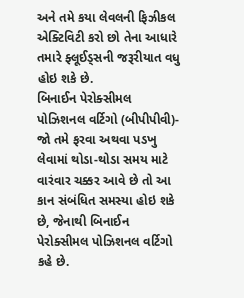અને તમે કયા લેવલની ફિઝીકલ એક્ટિવિટી કરો છો તેના આધારે તમારે ફ્લૂઈડ્સની જરૂરીયાત વધુ હોઇ શકે છે.
બિનાઈન પેરોક્સીમલ પોઝિશનલ વર્ટિગો (બીપીપીવી)- જો તમે ફરવા અથવા પડખુ લેવામાં થોડા-થોડા સમય માટે વારંવાર ચક્કર આવે છે તો આ કાન સંબંધિત સમસ્યા હોઇ શકે છે, જેનાથી બિનાઈન પેરોક્સીમલ પોઝિશનલ વર્ટિગો કહે છે.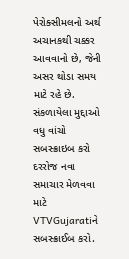પેરોક્સીમલનો અર્થ અચાનકથી ચક્કર આવવાનો છે, જેની અસર થોડા સમય માટે રહે છે.
સંકળાયેલા મુદ્દાઓ
વધુ વાંચો
સબસ્ક્રાઇબ કરો
દરરોજ નવા સમાચાર મેળવવા માટે VTVGujaratiને સબસ્ક્રાઈબ કરો.